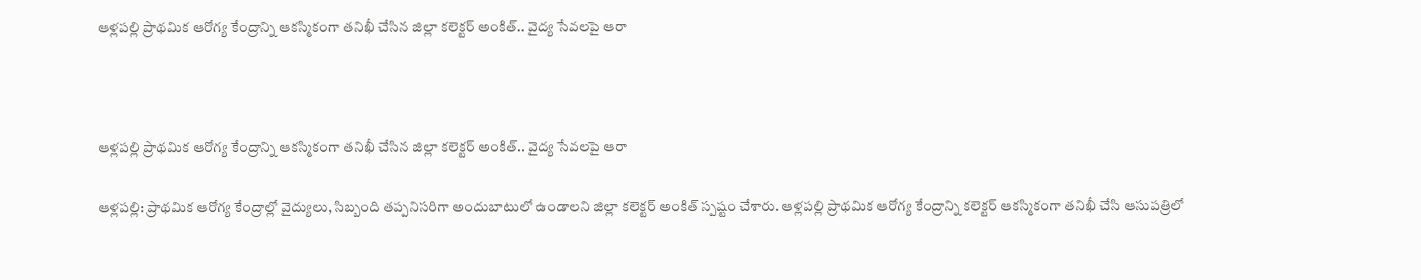ఆళ్లపల్లి ప్రాథమిక ఆరోగ్య కేంద్రాన్ని ఆకస్మికంగా తనిఖీ చేసిన జిల్లా కలెక్టర్ అంకిత్.. వైద్య సేవలపై ఆరా



ఆళ్లపల్లి ప్రాథమిక ఆరోగ్య కేంద్రాన్ని ఆకస్మికంగా తనిఖీ చేసిన జిల్లా కలెక్టర్ అంకిత్.. వైద్య సేవలపై ఆరా

ఆళ్లపల్లి: ప్రాథమిక ఆరోగ్య కేంద్రాల్లో వైద్యులు, సిబ్బంది తప్పనిసరిగా అందుబాటులో ఉండాలని జిల్లా కలెక్టర్ అంకిత్ స్పష్టం చేశారు. ఆళ్లపల్లి ప్రాథమిక ఆరోగ్య కేంద్రాన్ని కలెక్టర్ ఆకస్మికంగా తనిఖీ చేసి ఆసుపత్రిలో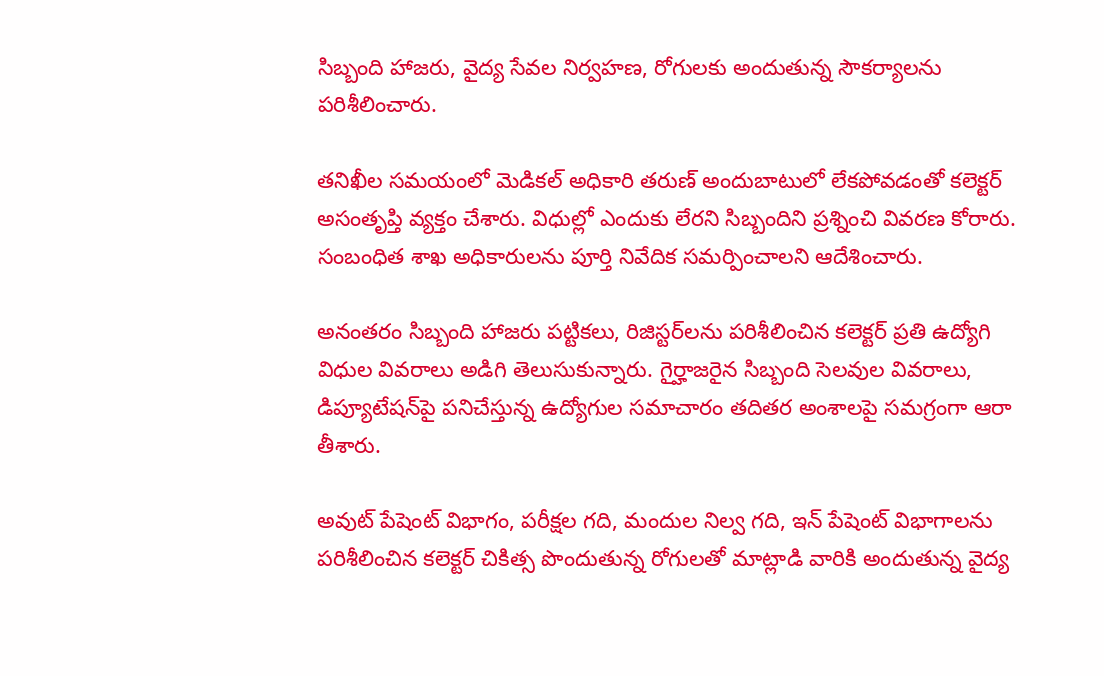సిబ్బంది హాజరు, వైద్య సేవల నిర్వహణ, రోగులకు అందుతున్న సౌకర్యాలను పరిశీలించారు.

తనిఖీల సమయంలో మెడికల్ అధికారి తరుణ్ అందుబాటులో లేకపోవడంతో కలెక్టర్ అసంతృప్తి వ్యక్తం చేశారు. విధుల్లో ఎందుకు లేరని సిబ్బందిని ప్రశ్నించి వివరణ కోరారు. సంబంధిత శాఖ అధికారులను పూర్తి నివేదిక సమర్పించాలని ఆదేశించారు.

అనంతరం సిబ్బంది హాజరు పట్టికలు, రిజిస్టర్‌లను పరిశీలించిన కలెక్టర్ ప్రతి ఉద్యోగి విధుల వివరాలు అడిగి తెలుసుకున్నారు. గైర్హాజరైన సిబ్బంది సెలవుల వివరాలు, డిప్యూటేషన్‌పై పనిచేస్తున్న ఉద్యోగుల సమాచారం తదితర అంశాలపై సమగ్రంగా ఆరా తీశారు.

అవుట్ పేషెంట్ విభాగం, పరీక్షల గది, మందుల నిల్వ గది, ఇన్ పేషెంట్ విభాగాలను పరిశీలించిన కలెక్టర్ చికిత్స పొందుతున్న రోగులతో మాట్లాడి వారికి అందుతున్న వైద్య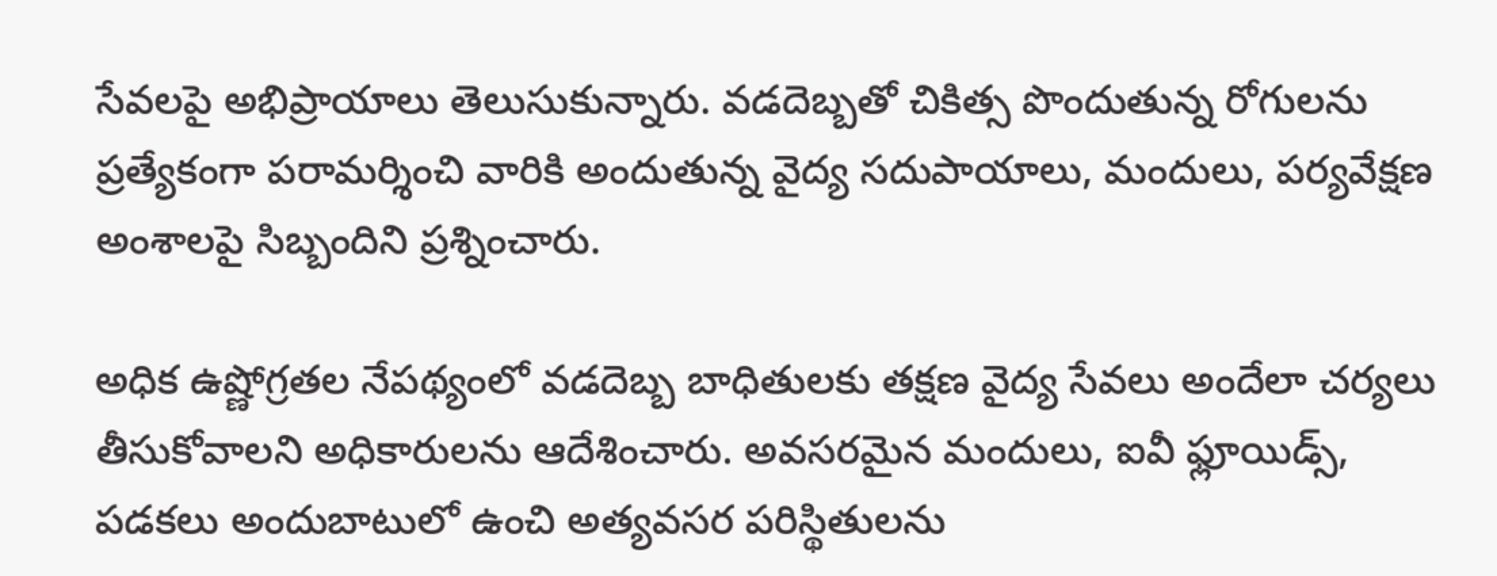సేవలపై అభిప్రాయాలు తెలుసుకున్నారు. వడదెబ్బతో చికిత్స పొందుతున్న రోగులను ప్రత్యేకంగా పరామర్శించి వారికి అందుతున్న వైద్య సదుపాయాలు, మందులు, పర్యవేక్షణ అంశాలపై సిబ్బందిని ప్రశ్నించారు.

అధిక ఉష్ణోగ్రతల నేపథ్యంలో వడదెబ్బ బాధితులకు తక్షణ వైద్య సేవలు అందేలా చర్యలు తీసుకోవాలని అధికారులను ఆదేశించారు. అవసరమైన మందులు, ఐవీ ఫ్లూయిడ్స్, పడకలు అందుబాటులో ఉంచి అత్యవసర పరిస్థితులను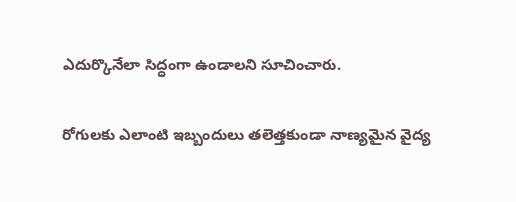ఎదుర్కొనేలా సిద్ధంగా ఉండాలని సూచించారు.

రోగులకు ఎలాంటి ఇబ్బందులు తలెత్తకుండా నాణ్యమైన వైద్య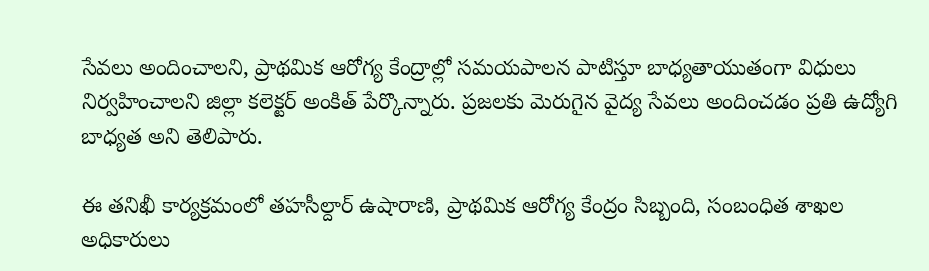సేవలు అందించాలని, ప్రాథమిక ఆరోగ్య కేంద్రాల్లో సమయపాలన పాటిస్తూ బాధ్యతాయుతంగా విధులు నిర్వహించాలని జిల్లా కలెక్టర్ అంకిత్ పేర్కొన్నారు. ప్రజలకు మెరుగైన వైద్య సేవలు అందించడం ప్రతి ఉద్యోగి బాధ్యత అని తెలిపారు.

ఈ తనిఖీ కార్యక్రమంలో తహసీల్దార్ ఉషారాణి, ప్రాథమిక ఆరోగ్య కేంద్రం సిబ్బంది, సంబంధిత శాఖల అధికారులు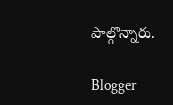పాల్గొన్నారు.

Blogger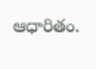ఆధారితం.